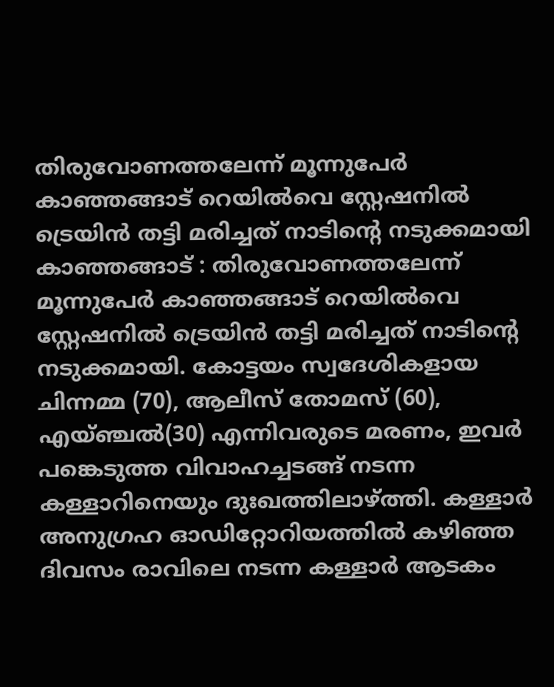തിരുവോണത്തലേന്ന് മൂന്നുപേർ കാഞ്ഞങ്ങാട് റെയിൽവെ സ്റ്റേഷനിൽ ട്രെയിൻ തട്ടി മരിച്ചത് നാടിന്റെ നടുക്കമായി
കാഞ്ഞങ്ങാട് : തിരുവോണത്തലേന്ന് മൂന്നുപേർ കാഞ്ഞങ്ങാട് റെയിൽവെ സ്റ്റേഷനിൽ ട്രെയിൻ തട്ടി മരിച്ചത് നാടിന്റെ നടുക്കമായി. കോട്ടയം സ്വദേശികളായ ചിന്നമ്മ (70), ആലീസ് തോമസ് (60), എയ്ഞ്ചൽ(30) എന്നിവരുടെ മരണം, ഇവർ പങ്കെടുത്ത വിവാഹച്ചടങ്ങ് നടന്ന കള്ളാറിനെയും ദുഃഖത്തിലാഴ്ത്തി. കള്ളാർ അനുഗ്രഹ ഓഡിറ്റോറിയത്തിൽ കഴിഞ്ഞ ദിവസം രാവിലെ നടന്ന കള്ളാർ ആടകം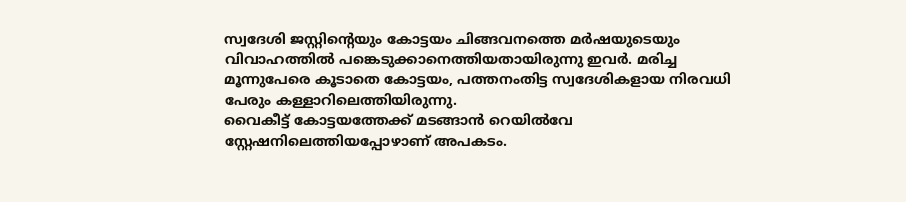സ്വദേശി ജസ്റ്റിന്റെയും കോട്ടയം ചിങ്ങവനത്തെ മർഷയുടെയും വിവാഹത്തിൽ പങ്കെടുക്കാനെത്തിയതായിരുന്നു ഇവർ. മരിച്ച മൂന്നുപേരെ കൂടാതെ കോട്ടയം, പത്തനംതിട്ട സ്വദേശികളായ നിരവധി പേരും കള്ളാറിലെത്തിയിരുന്നു.
വൈകീട്ട് കോട്ടയത്തേക്ക് മടങ്ങാൻ റെയിൽവേ സ്റ്റേഷനിലെത്തിയപ്പോഴാണ് അപകടം.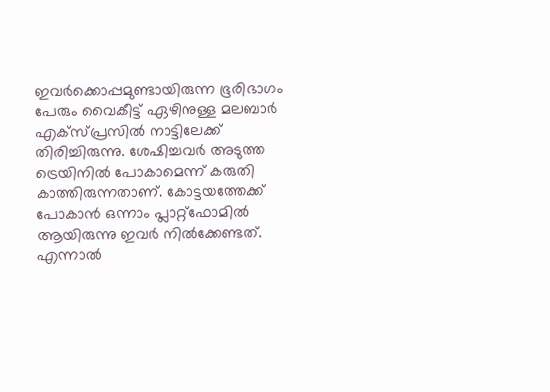ഇവർക്കൊപ്പമുണ്ടായിരുന്ന ഭൂരിഭാഗം പേരും വൈകീട്ട് ഏഴിനുള്ള മലബാർ എക്സ്പ്രസിൽ നാട്ടിലേക്ക് തിരിച്ചിരുന്നു. ശേഷിച്ചവർ അടുത്ത ട്രെയിനിൽ പോകാമെന്ന് കരുതി കാത്തിരുന്നതാണ്. കോട്ടയത്തേക്ക് പോകാൻ ഒന്നാം പ്ലാറ്റ്ഫോമിൽ ആയിരുന്നു ഇവർ നിൽക്കേണ്ടത്. എന്നാൽ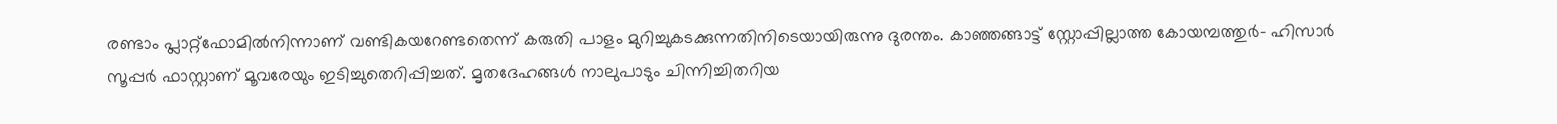രണ്ടാം പ്ലാറ്റ്ഫോമിൽനിന്നാണ് വണ്ടികയറേണ്ടതെന്ന് കരുതി പാളം മുറിച്ചുകടക്കുന്നതിനിടെയായിരുന്നു ദുരന്തം. കാഞ്ഞങ്ങാട്ട് സ്റ്റോപ്പില്ലാത്ത കോയമ്പത്തുർ- ഹിസാർ സൂപ്പർ ഫാസ്റ്റാണ് മൂവരേയും ഇടിച്ചുതെറിപ്പിച്ചത്. മൃതദേഹങ്ങൾ നാലുപാടും ചിന്നിച്ചിതറിയ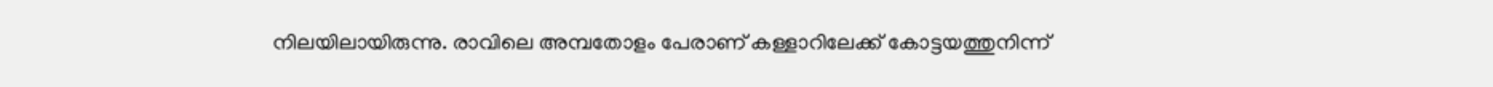നിലയിലായിരുന്നു. രാവിലെ അമ്പതോളം പേരാണ് കള്ളാറിലേക്ക് കോട്ടയത്തുനിന്ന്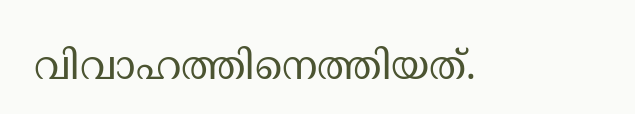വിവാഹത്തിനെത്തിയത്.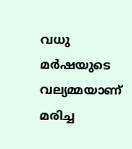വധു മർഷയുടെ വല്യമ്മയാണ് മരിച്ച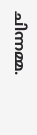ചിന്നമ്മ.